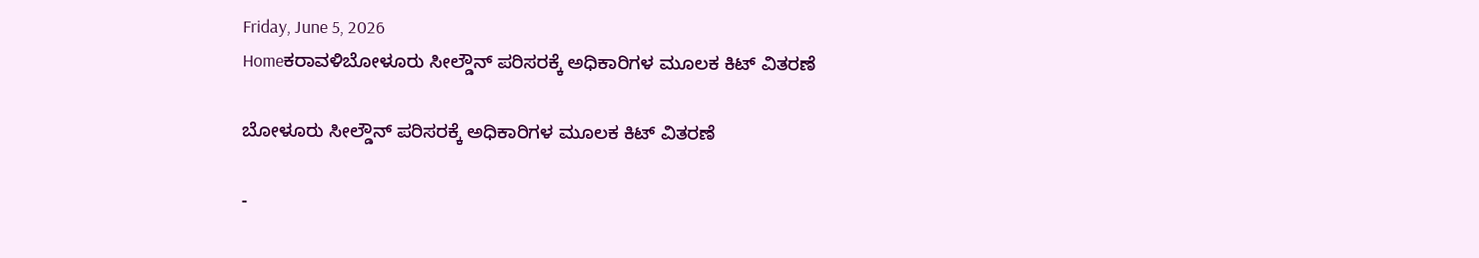Friday, June 5, 2026
Homeಕರಾವಳಿಬೋಳೂರು ಸೀಲ್ಡೌನ್ ಪರಿಸರಕ್ಕೆ ಅಧಿಕಾರಿಗಳ ಮೂಲಕ ಕಿಟ್ ವಿತರಣೆ

ಬೋಳೂರು ಸೀಲ್ಡೌನ್ ಪರಿಸರಕ್ಕೆ ಅಧಿಕಾರಿಗಳ ಮೂಲಕ ಕಿಟ್ ವಿತರಣೆ

-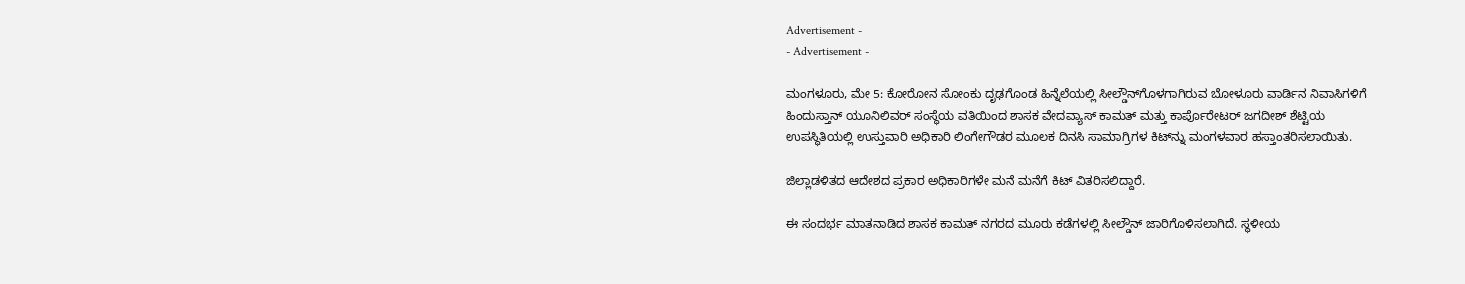Advertisement -
- Advertisement -

ಮಂಗಳೂರು, ಮೇ 5: ಕೋರೋನ ಸೋಂಕು ದೃಢಗೊಂಡ ಹಿನ್ನೆಲೆಯಲ್ಲಿ ಸೀಲ್ಡೌನ್‌ಗೊಳಗಾಗಿರುವ ಬೋಳೂರು ವಾರ್ಡಿನ ನಿವಾಸಿಗಳಿಗೆ ಹಿಂದುಸ್ತಾನ್ ಯೂನಿಲಿವರ್ ಸಂಸ್ಥೆಯ ವತಿಯಿಂದ ಶಾಸಕ ವೇದವ್ಯಾಸ್ ಕಾಮತ್ ಮತ್ತು ಕಾರ್ಪೊರೇಟರ್ ಜಗದೀಶ್ ಶೆಟ್ಟಿಯ ಉಪಸ್ಥಿತಿಯಲ್ಲಿ ಉಸ್ತುವಾರಿ ಅಧಿಕಾರಿ ಲಿಂಗೇಗೌಡರ ಮೂಲಕ ದಿನಸಿ ಸಾಮಾಗ್ರಿಗಳ ಕಿಟ್‌ನ್ನು ಮಂಗಳವಾರ ಹಸ್ತಾಂತರಿಸಲಾಯಿತು.

ಜಿಲ್ಲಾಡಳಿತದ ಆದೇಶದ ಪ್ರಕಾರ ಅಧಿಕಾರಿಗಳೇ ಮನೆ ಮನೆಗೆ ಕಿಟ್ ವಿತರಿಸಲಿದ್ದಾರೆ.

ಈ ಸಂದರ್ಭ ಮಾತನಾಡಿದ ಶಾಸಕ ಕಾಮತ್ ನಗರದ ಮೂರು ಕಡೆಗಳಲ್ಲಿ ಸೀಲ್ಡೌನ್ ಜಾರಿಗೊಳಿಸಲಾಗಿದೆ. ಸ್ಥಳೀಯ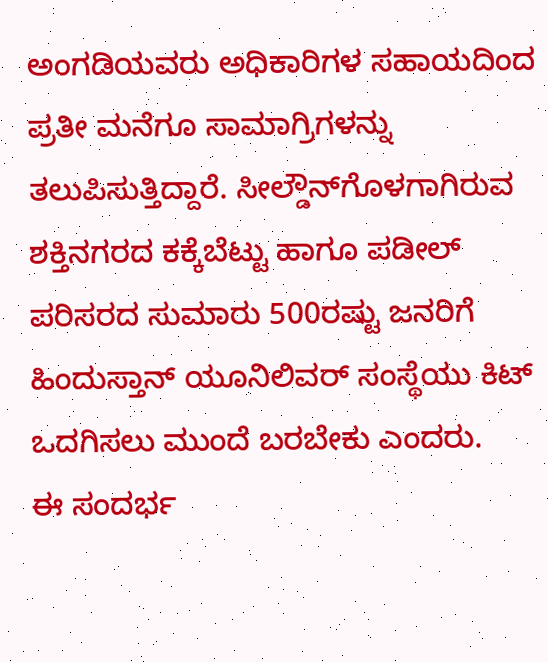ಅಂಗಡಿಯವರು ಅಧಿಕಾರಿಗಳ ಸಹಾಯದಿಂದ ಪ್ರತೀ ಮನೆಗೂ ಸಾಮಾಗ್ರಿಗಳನ್ನು ತಲುಪಿಸುತ್ತಿದ್ದಾರೆ. ಸೀಲ್ಡೌನ್‌ಗೊಳಗಾಗಿರುವ ಶಕ್ತಿನಗರದ ಕಕ್ಕೆಬೆಟ್ಟು ಹಾಗೂ ಪಡೀಲ್ ಪರಿಸರದ ಸುಮಾರು 500ರಷ್ಟು ಜನರಿಗೆ ಹಿಂದುಸ್ತಾನ್ ಯೂನಿಲಿವರ್ ಸಂಸ್ಥೆಯು ಕಿಟ್ ಒದಗಿಸಲು ಮುಂದೆ ಬರಬೇಕು ಎಂದರು.
ಈ ಸಂದರ್ಭ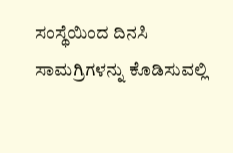ಸಂಸ್ಥೆಯಿಂದ ದಿನಸಿ ಸಾಮಗ್ರಿಗಳನ್ನು ಕೊಡಿಸುವಲ್ಲಿ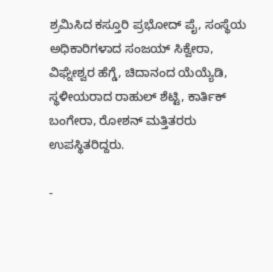ಶ್ರಮಿಸಿದ ಕಸ್ತೂರಿ ಪ್ರಭೋದ್ ಪೈ, ಸಂಸ್ಥೆಯ ಅಧಿಕಾರಿಗಳಾದ ಸಂಜಯ್ ಸಿಕ್ವೇರಾ, ವಿಘ್ನೇಶ್ವರ ಹೆಗ್ಡೆ, ಚಿದಾನಂದ ಯೆಯ್ಯೆಡಿ, ಸ್ಥಳೀಯರಾದ ರಾಹುಲ್ ಶೆಟ್ಟಿ, ಕಾರ್ತಿಕ್ ಬಂಗೇರಾ, ರೋಶನ್ ಮತ್ತಿತರರು ಉಪಸ್ಥಿತರಿದ್ದರು.

-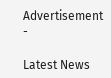Advertisement -

Latest News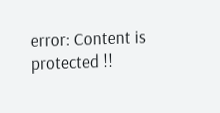error: Content is protected !!